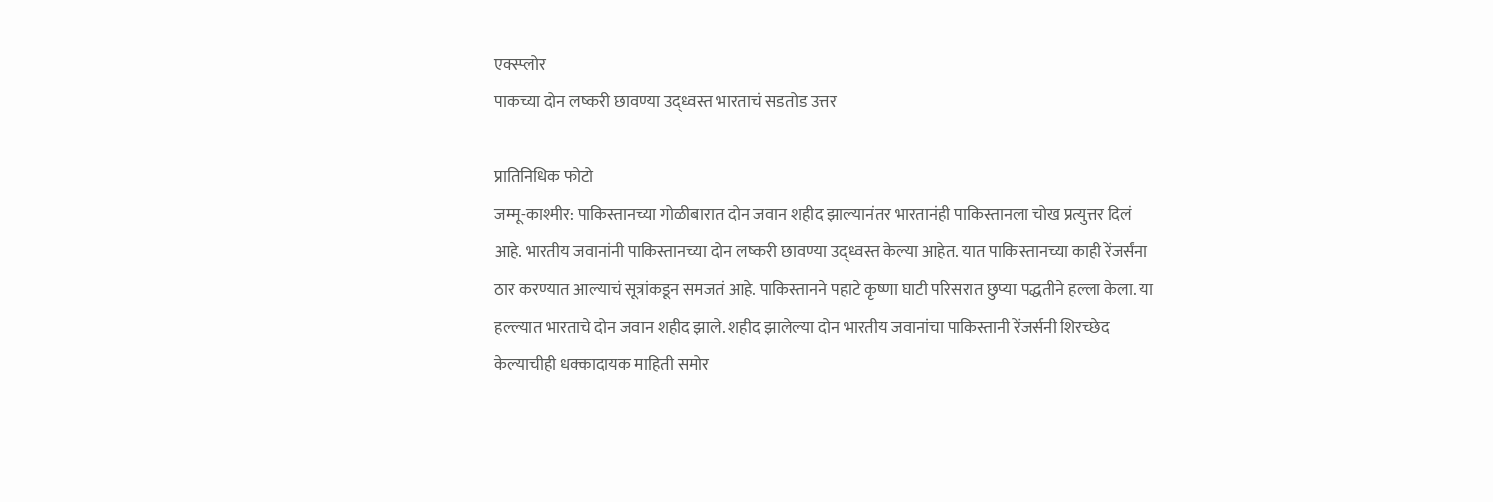एक्स्प्लोर
पाकच्या दोन लष्करी छावण्या उद्ध्वस्त भारताचं सडतोड उत्तर

प्रातिनिधिक फोटो
जम्मू-काश्मीर: पाकिस्तानच्या गोळीबारात दोन जवान शहीद झाल्यानंतर भारतानंही पाकिस्तानला चोख प्रत्युत्तर दिलं आहे. भारतीय जवानांनी पाकिस्तानच्या दोन लष्करी छावण्या उद्ध्वस्त केल्या आहेत. यात पाकिस्तानच्या काही रेंजर्संना ठार करण्यात आल्याचं सूत्रांकडून समजतं आहे. पाकिस्तानने पहाटे कृष्णा घाटी परिसरात छुप्या पद्धतीने हल्ला केला. या हल्ल्यात भारताचे दोन जवान शहीद झाले. शहीद झालेल्या दोन भारतीय जवानांचा पाकिस्तानी रेंजर्सनी शिरच्छेद केल्याचीही धक्कादायक माहिती समोर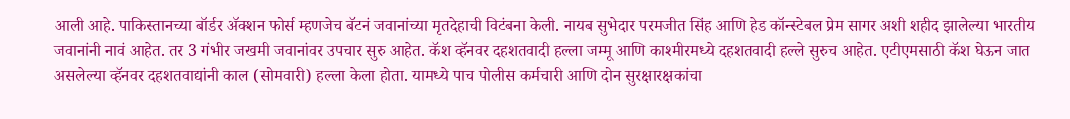आली आहे. पाकिस्तानच्या बॉर्डर ॲक्शन फोर्स म्हणजेच बॅटनं जवानांच्या मृतदेहाची विटंबना केली. नायब सुभेदार परमजीत सिंह आणि हेड कॉन्स्टेबल प्रेम सागर अशी शहीद झालेल्या भारतीय जवानांनी नावं आहेत. तर 3 गंभीर जखमी जवानांवर उपचार सुरु आहेत. कॅश व्हॅनवर दहशतवादी हल्ला जम्मू आणि काश्मीरमध्ये दहशतवादी हल्ले सुरुच आहेत. एटीएमसाठी कॅश घेऊन जात असलेल्या व्हॅनवर दहशतवाद्यांनी काल (सोमवारी) हल्ला केला होता. यामध्ये पाच पोलीस कर्मचारी आणि दोन सुरक्षारक्षकांचा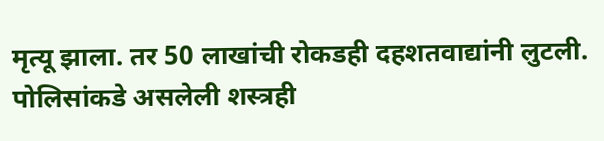मृत्यू झाला. तर 50 लाखांची रोकडही दहशतवाद्यांनी लुटली. पोलिसांकडे असलेली शस्त्रही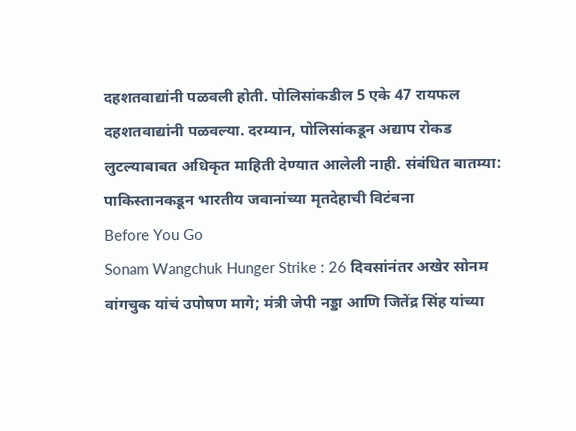दहशतवाद्यांनी पळवली होती. पोलिसांकडील 5 एके 47 रायफल दहशतवाद्यांनी पळवल्या. दरम्यान, पोलिसांकडून अद्याप रोकड लुटल्याबाबत अधिकृत माहिती देण्यात आलेली नाही. संबंधित बातम्या: पाकिस्तानकडून भारतीय जवानांच्या मृतदेहाची विटंबना
Before You Go
Sonam Wangchuk Hunger Strike : 26 दिवसांनंतर अखेर सोनम वांगचुक यांचं उपोषण मागे; मंत्री जेपी नड्डा आणि जितेंद्र सिंह यांच्या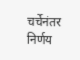चर्चेनंतर निर्णय